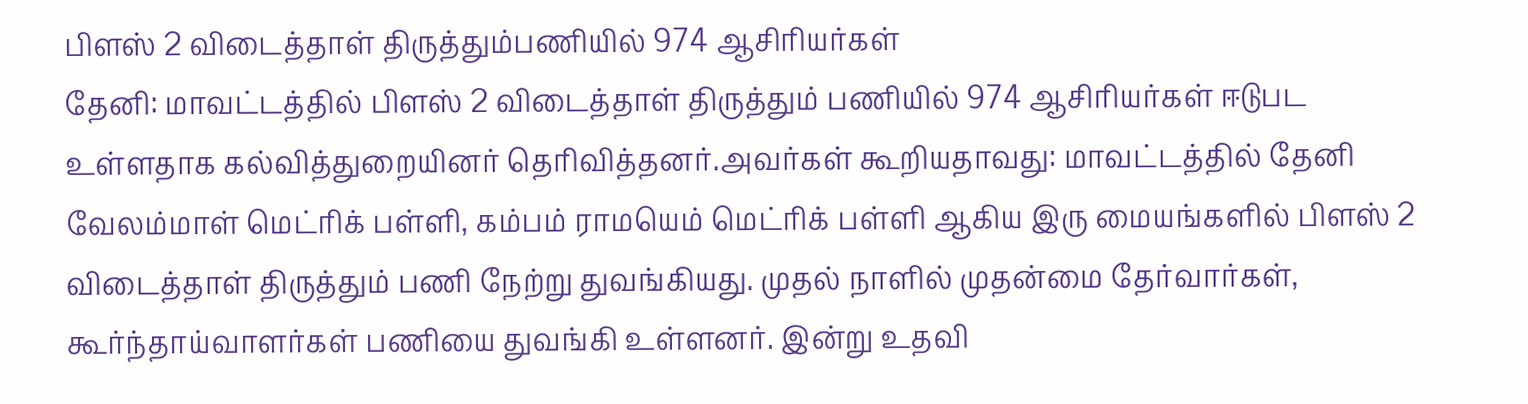பிளஸ் 2 விடைத்தாள் திருத்தும்பணியில் 974 ஆசிரியர்கள்
தேனி: மாவட்டத்தில் பிளஸ் 2 விடைத்தாள் திருத்தும் பணியில் 974 ஆசிரியர்கள் ஈடுபட உள்ளதாக கல்வித்துறையினர் தெரிவித்தனர்.அவர்கள் கூறியதாவது: மாவட்டத்தில் தேனி வேலம்மாள் மெட்ரிக் பள்ளி, கம்பம் ராமயெம் மெட்ரிக் பள்ளி ஆகிய இரு மையங்களில் பிளஸ் 2 விடைத்தாள் திருத்தும் பணி நேற்று துவங்கியது. முதல் நாளில் முதன்மை தேர்வார்கள், கூர்ந்தாய்வாளர்கள் பணியை துவங்கி உள்ளனர். இன்று உதவி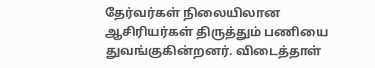தேர்வர்கள் நிலையிலான ஆசிரியர்கள் திருத்தும் பணியை துவங்குகின்றனர். விடைத்தாள்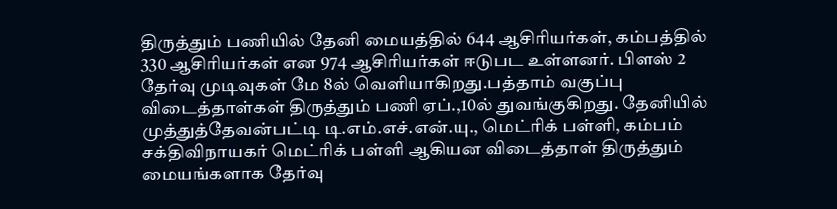திருத்தும் பணியில் தேனி மையத்தில் 644 ஆசிரியர்கள், கம்பத்தில் 330 ஆசிரியர்கள் என 974 ஆசிரியர்கள் ஈடுபட உள்ளனர். பிளஸ் 2 தேர்வு முடிவுகள் மே 8ல் வெளியாகிறது.பத்தாம் வகுப்பு விடைத்தாள்கள் திருத்தும் பணி ஏப்.,10ல் துவங்குகிறது. தேனியில் முத்துத்தேவன்பட்டி டி.எம்.எச்.என்.யு., மெட்ரிக் பள்ளி, கம்பம் சக்திவிநாயகர் மெட்ரிக் பள்ளி ஆகியன விடைத்தாள் திருத்தும் மையங்களாக தேர்வு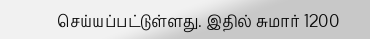செய்யப்பட்டுள்ளது. இதில் சுமார் 1200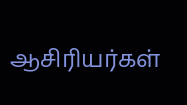ஆசிரியர்கள்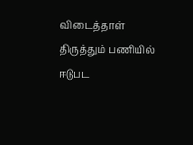விடைத்தாள் திருத்தும் பணியில் ஈடுபட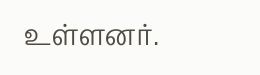உள்ளனர்.